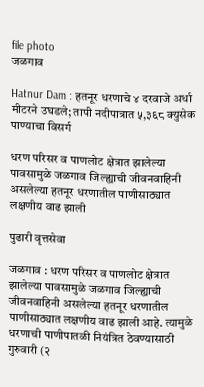file photo
जळगाव

Hatnur Dam : हतनूर धरणाचे ४ दरवाजे अर्धा मीटरने उघडले; तापी नदीपात्रात ५,३६८ क्युसेक पाण्याचा विसर्ग

धरण परिसर व पाणलोट क्षेत्रात झालेल्या पावसामुळे जळगाव जिल्ह्याची जीवनवाहिनी असलेल्या हतनूर धरणातील पाणीसाठ्यात लक्षणीय वाढ झाली

पुढारी वृत्तसेवा

जळगाव : धरण परिसर व पाणलोट क्षेत्रात झालेल्या पावसामुळे जळगाव जिल्ह्याची जीवनवाहिनी असलेल्या हतनूर धरणातील पाणीसाठ्यात लक्षणीय वाढ झाली आहे. त्यामुळे धरणाची पाणीपातळी नियंत्रित ठेवण्यासाठी गुरुवारी (२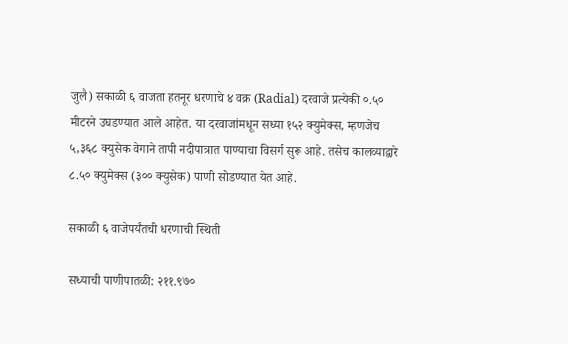जुलै) सकाळी ६ वाजता हतनूर धरणाचे ४ वक्र (Radial) दरवाजे प्रत्येकी ०.५० मीटरने उघडण्यात आले आहेत. या दरवाजांमधून सध्या १५२ क्युमेक्स, म्हणजेच ५,३६८ क्युसेक वेगाने तापी नदीपात्रात पाण्याचा विसर्ग सुरू आहे. तसेच कालव्याद्वारे ८.५० क्युमेक्स (३०० क्युसेक) पाणी सोडण्यात येत आहे.

सकाळी ६ वाजेपर्यंतची धरणाची स्थिती

सध्याची पाणीपातळी: २११.९७०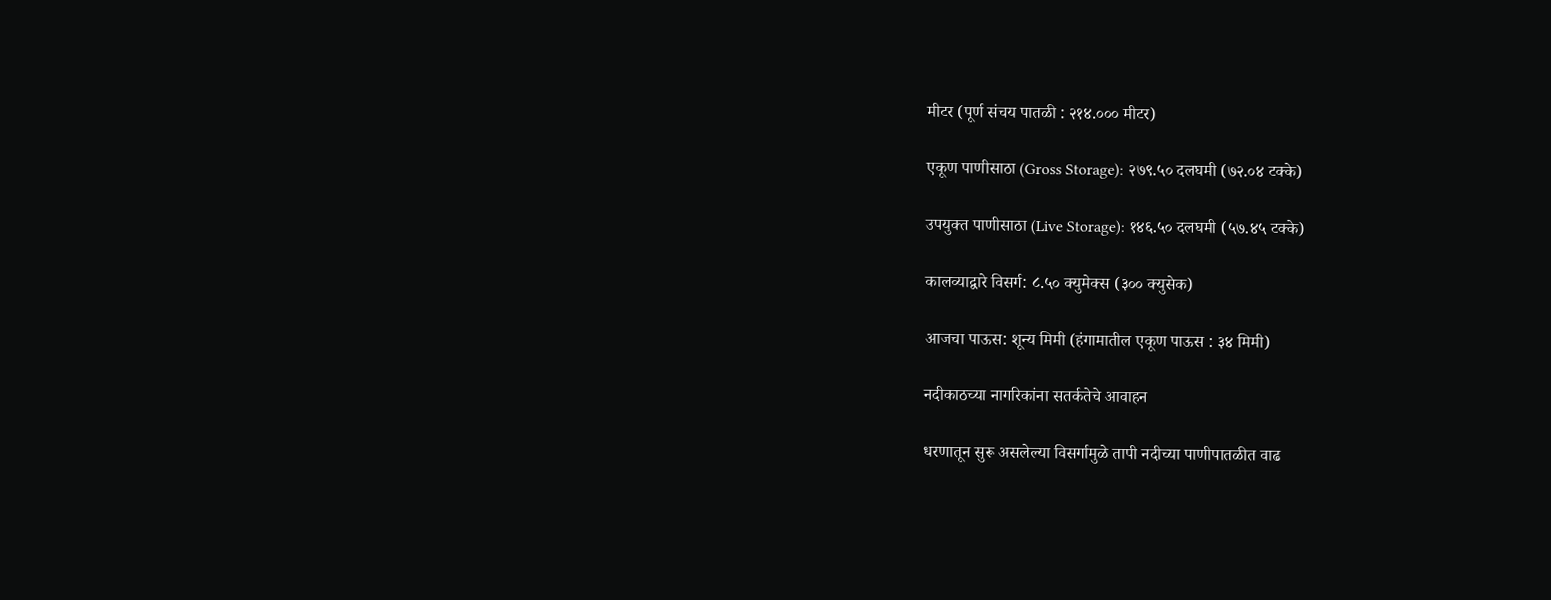मीटर (पूर्ण संचय पातळी : २१४.००० मीटर)

एकूण पाणीसाठा (Gross Storage): २७९.५० दलघमी (७२.०४ टक्के)

उपयुक्त पाणीसाठा (Live Storage): १४६.५० दलघमी (५७.४५ टक्के)

कालव्याद्वारे विसर्ग: ८.५० क्युमेक्स (३०० क्युसेक)

आजचा पाऊस: शून्य मिमी (हंगामातील एकूण पाऊस : ३४ मिमी)

नदीकाठच्या नागरिकांना सतर्कतेचे आवाहन

धरणातून सुरू असलेल्या विसर्गामुळे तापी नदीच्या पाणीपातळीत वाढ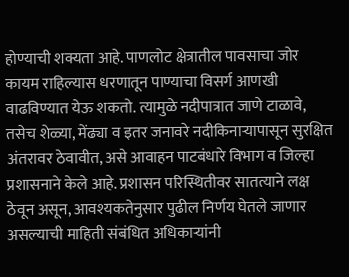होण्याची शक्यता आहे. पाणलोट क्षेत्रातील पावसाचा जोर कायम राहिल्यास धरणातून पाण्याचा विसर्ग आणखी वाढविण्यात येऊ शकतो. त्यामुळे नदीपात्रात जाणे टाळावे, तसेच शेळ्या, मेंढ्या व इतर जनावरे नदीकिनाऱ्यापासून सुरक्षित अंतरावर ठेवावीत, असे आवाहन पाटबंधारे विभाग व जिल्हा प्रशासनाने केले आहे. प्रशासन परिस्थितीवर सातत्याने लक्ष ठेवून असून, आवश्यकतेनुसार पुढील निर्णय घेतले जाणार असल्याची माहिती संबंधित अधिकाऱ्यांनी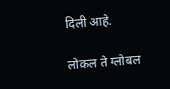दिली आहे.

लोकल ते ग्लोबल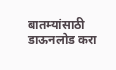बातम्यांसाठी डाऊनलोड करा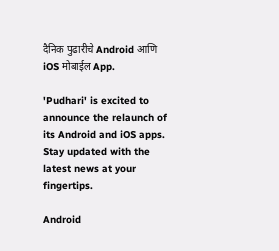दैनिक पुढारीचे Android आणि iOS मोबाईल App.

'Pudhari' is excited to announce the relaunch of its Android and iOS apps. Stay updated with the latest news at your fingertips.

Android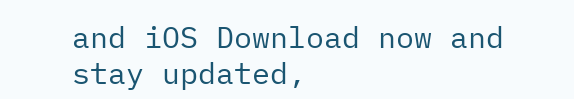and iOS Download now and stay updated,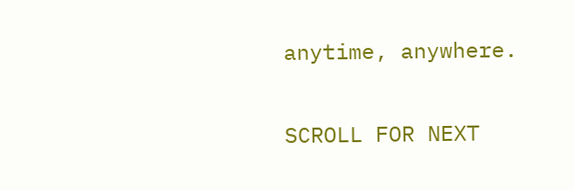anytime, anywhere.

SCROLL FOR NEXT